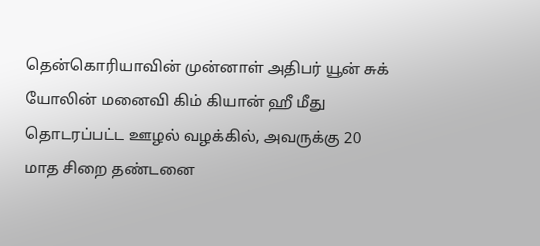தென்கொரியாவின் முன்னாள் அதிபர் யூன் சுக் யோலின் மனைவி கிம் கியான் ஹீ மீது தொடரப்பட்ட ஊழல் வழக்கில், அவருக்கு 20 மாத சிறை தண்டனை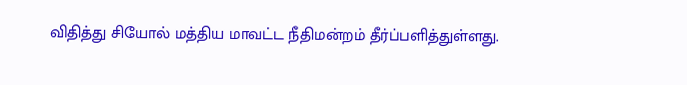விதித்து சியோல் மத்திய மாவட்ட நீதிமன்றம் தீர்ப்பளித்துள்ளது.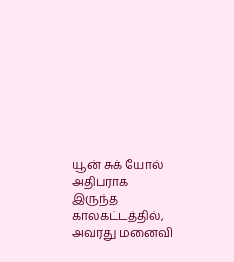யூன் சுக் யோல் அதிபராக இருந்த காலகட்டத்தில், அவரது மனைவி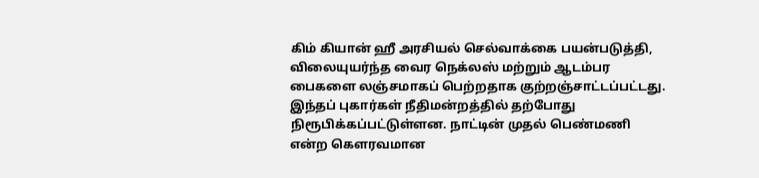கிம் கியான் ஹீ அரசியல் செல்வாக்கை பயன்படுத்தி, விலையுயர்ந்த வைர நெக்லஸ் மற்றும் ஆடம்பர பைகளை லஞ்சமாகப் பெற்றதாக குற்றஞ்சாட்டப்பட்டது. இந்தப் புகார்கள் நீதிமன்றத்தில் தற்போது நிரூபிக்கப்பட்டுள்ளன. நாட்டின் முதல் பெண்மணி என்ற கௌரவமான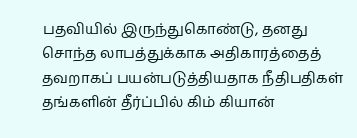பதவியில் இருந்துகொண்டு, தனது சொந்த லாபத்துக்காக அதிகாரத்தைத் தவறாகப் பயன்படுத்தியதாக நீதிபதிகள் தங்களின் தீர்ப்பில் கிம் கியான்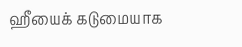ஹீயைக் கடுமையாக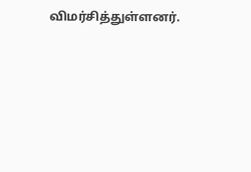விமர்சித்துள்ளனர்.